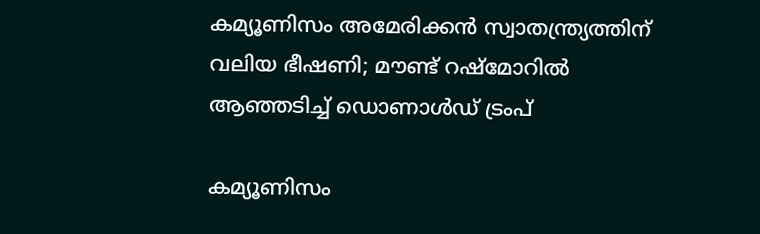കമ്യൂണിസം അമേരിക്കന്‍ സ്വാതന്ത്ര്യത്തിന് വലിയ ഭീഷണി; മൗണ്ട് റഷ്മോറില്‍ ആഞ്ഞടിച്ച് ഡൊണാള്‍ഡ് ട്രംപ്

കമ്യൂണിസം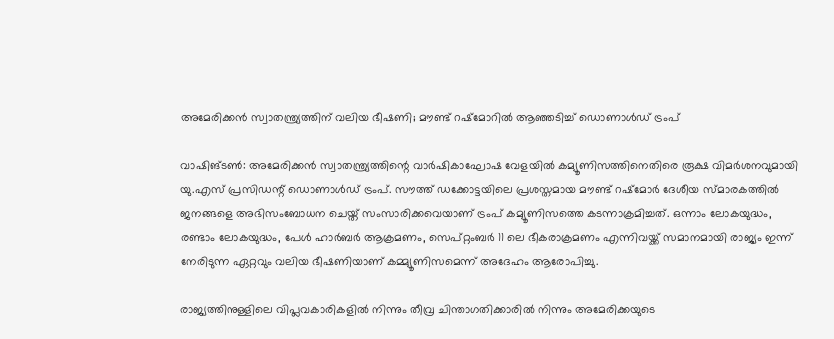അമേരിക്കന്‍ സ്വാതന്ത്ര്യത്തിന് വലിയ ഭീഷണി; മൗണ്ട് റഷ്മോറില്‍ ആഞ്ഞടിച്ച് ഡൊണാള്‍ഡ് ട്രംപ്

വാഷിങ്ടണ്‍: അമേരിക്കന്‍ സ്വാതന്ത്ര്യത്തിന്റെ വാര്‍ഷികാഘോഷ വേളയില്‍ കമ്യൂണിസത്തിനെതിരെ രൂക്ഷ വിമര്‍ശനവുമായി യു.എസ് പ്രസിഡന്റ് ഡൊണാള്‍ഡ് ട്രംപ്. സൗത്ത് ഡക്കോട്ടയിലെ പ്രശസ്തമായ മൗണ്ട് റഷ്മോര്‍ ദേശീയ സ്മാരകത്തില്‍ ജനങ്ങളെ അഭിസംബോധന ചെയ്ത് സംസാരിക്കവെയാണ് ട്രംപ് കമ്യൂണിസത്തെ കടന്നാക്രമിച്ചത്. ഒന്നാം ലോകയുദ്ധം, രണ്ടാം ലോകയുദ്ധം, പേള്‍ ഹാര്‍ബര്‍ ആക്രമണം, സെപ്റ്റംബര്‍ 11 ലെ ഭീകരാക്രമണം എന്നിവയ്ക്ക് സമാനമായി രാജ്യം ഇന്ന് നേരിടുന്ന ഏറ്റവും വലിയ ഭീഷണിയാണ് കമ്മ്യൂണിസമെന്ന് അദേഹം ആരോപിച്ചു.

രാജ്യത്തിനുള്ളിലെ വിപ്ലവകാരികളില്‍ നിന്നും തീവ്ര ചിന്താഗതിക്കാരില്‍ നിന്നും അമേരിക്കയുടെ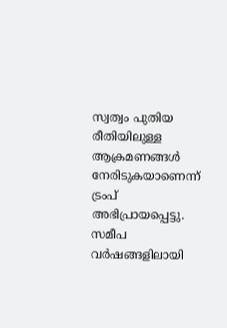സ്വത്വം പുതിയ രീതിയിലുള്ള ആക്രമണങ്ങള്‍ നേരിടുകയാണെന്ന് ട്രംപ് അഭിപ്രായപ്പെട്ടു. സമീപ വര്‍ഷങ്ങളിലായി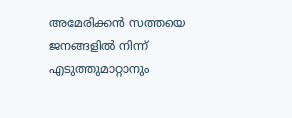അമേരിക്കന്‍ സത്തയെ ജനങ്ങളില്‍ നിന്ന് എടുത്തുമാറ്റാനും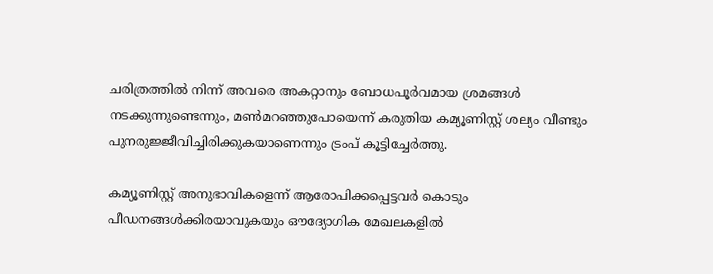ചരിത്രത്തില്‍ നിന്ന് അവരെ അകറ്റാനും ബോധപൂര്‍വമായ ശ്രമങ്ങള്‍ നടക്കുന്നുണ്ടെന്നും, മണ്‍മറഞ്ഞുപോയെന്ന് കരുതിയ കമ്യൂണിസ്റ്റ് ശല്യം വീണ്ടും പുനരുജ്ജീവിച്ചിരിക്കുകയാണെന്നും ട്രംപ് കൂട്ടിച്ചേര്‍ത്തു.

കമ്യൂണിസ്റ്റ് അനുഭാവികളെന്ന് ആരോപിക്കപ്പെട്ടവര്‍ കൊടും പീഡനങ്ങള്‍ക്കിരയാവുകയും ഔദ്യോഗിക മേഖലകളില്‍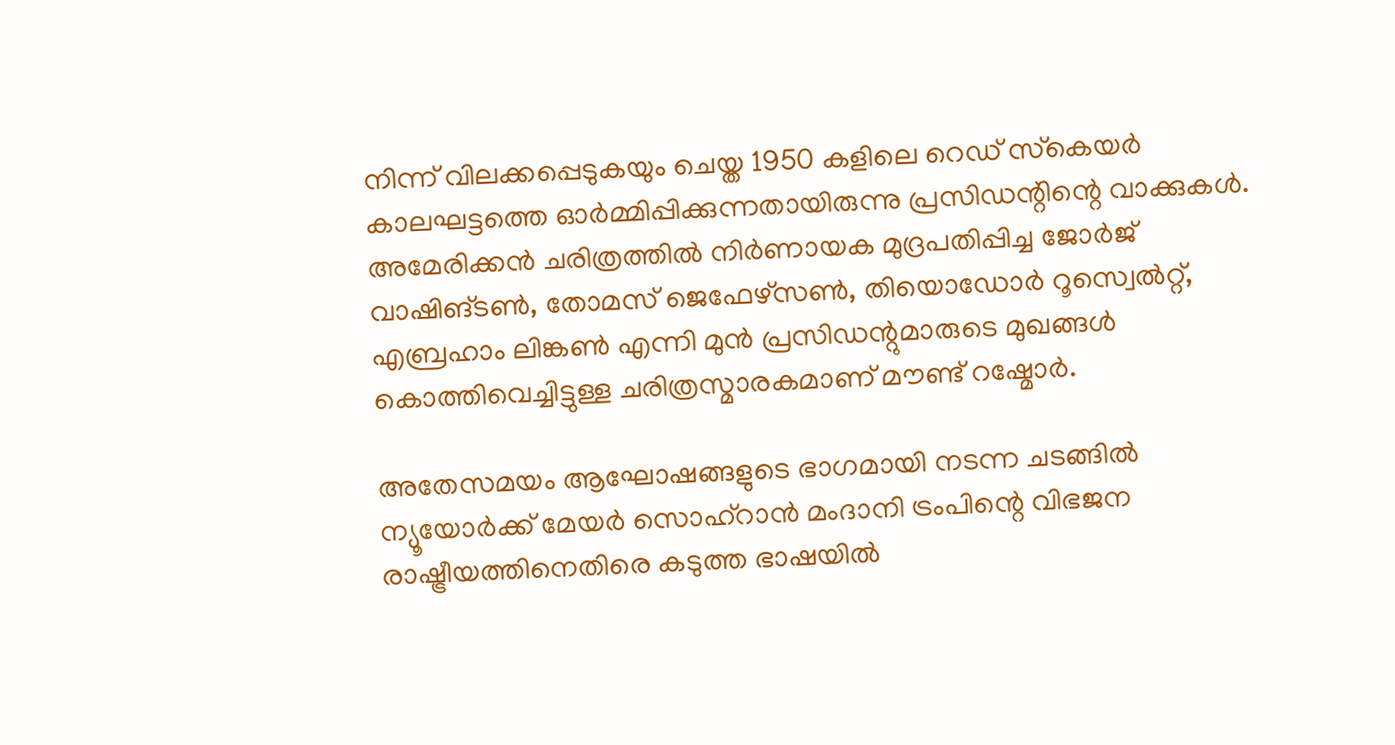നിന്ന് വിലക്കപ്പെടുകയും ചെയ്ത 1950 കളിലെ റെഡ് സ്‌കെയര്‍ കാലഘട്ടത്തെ ഓര്‍മ്മിപ്പിക്കുന്നതായിരുന്നു പ്രസിഡന്റിന്റെ വാക്കുകള്‍. അമേരിക്കന്‍ ചരിത്രത്തില്‍ നിര്‍ണായക മുദ്രപതിപ്പിച്ച ജോര്‍ജ് വാഷിങ്ടണ്‍, തോമസ് ജെഫേഴ്‌സണ്‍, തിയൊഡോര്‍ റൂസ്വെല്‍റ്റ്, എബ്രഹാം ലിങ്കണ്‍ എന്നി മുന്‍ പ്രസിഡന്റുമാരുടെ മുഖങ്ങള്‍ കൊത്തിവെച്ചിട്ടുള്ള ചരിത്രസ്മാരകമാണ് മൗണ്ട് റഷ്മോര്‍.

അതേസമയം ആഘോഷങ്ങളുടെ ഭാഗമായി നടന്ന ചടങ്ങില്‍ ന്യൂയോര്‍ക്ക് മേയര്‍ സൊഹ്‌റാന്‍ മംദാനി ട്രംപിന്റെ വിഭജന രാഷ്ട്രീയത്തിനെതിരെ കടുത്ത ഭാഷയില്‍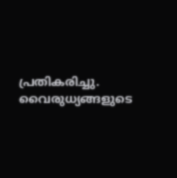പ്രതികരിച്ചു. വൈരുധ്യങ്ങളുടെ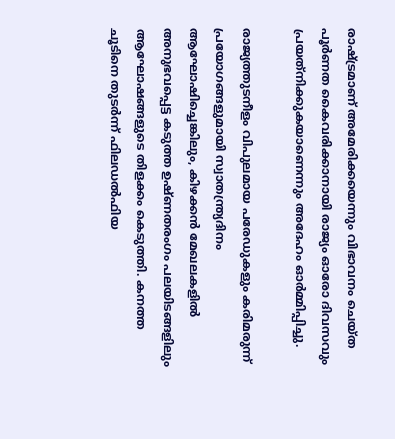രാഷ്ട്രമാണ് അമേരിക്കയെന്നും വിഭാവനം ചെയ്ത പൂര്‍ണത കൈവരിക്കാനായി രാജ്യം ഓരോ ദിവസവും പ്രയത്‌നിക്കുകയാണെന്നും അദേഹം ഓര്‍മ്മിപ്പിച്ചു.

രാജ്യത്തുടനീളം വിപുലമായ പരേഡുകളും കരിമരുന്ന് പ്രയോഗങ്ങളുമായി സ്വാതന്ത്ര്യദിനം ആഘോഷിച്ചെങ്കിലും, കിഴക്കന്‍ മേഖലകളില്‍ അനുഭവപ്പെട്ട കടുത്ത ഉഷ്ണതരംഗം പലയിടങ്ങളിലും ആഘോഷങ്ങളുടെ തിളക്കം കെടുത്തി. കനത്ത ചൂടിനെ തുടര്‍ന്ന് ഫിലഡല്‍ഫിയ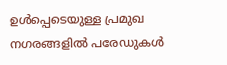ഉള്‍പ്പെടെയുള്ള പ്രമുഖ നഗരങ്ങളില്‍ പരേഡുകള്‍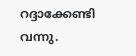റദ്ദാക്കേണ്ടി വന്നു.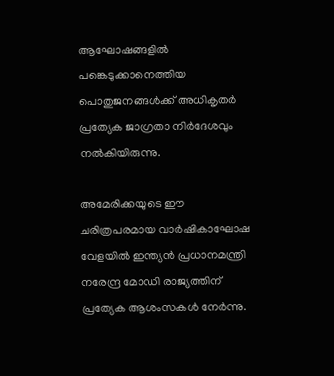ആഘോഷങ്ങളില്‍ പങ്കെടുക്കാനെത്തിയ പൊതുജനങ്ങള്‍ക്ക് അധികൃതര്‍ പ്രത്യേക ജാഗ്രതാ നിര്‍ദേശവും നല്‍കിയിരുന്നു.

അമേരിക്കയുടെ ഈ ചരിത്രപരമായ വാര്‍ഷികാഘോഷ വേളയില്‍ ഇന്ത്യന്‍ പ്രധാനമന്ത്രി നരേന്ദ്ര മോഡി രാജ്യത്തിന് പ്രത്യേക ആശംസകള്‍ നേര്‍ന്നു.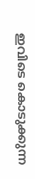ഇവിടെ കൊടുക്കുന്ന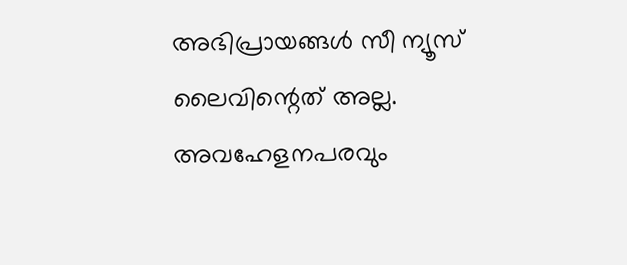അഭിപ്രായങ്ങള്‍ സീ ന്യൂസ് ലൈവിന്റെത് അല്ല. അവഹേളനപരവും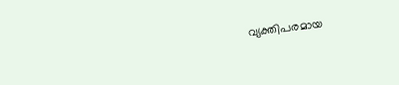വ്യക്തിപരമായ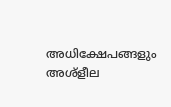അധിക്ഷേപങ്ങളും അശ്‌ളീല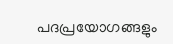പദപ്രയോഗങ്ങളും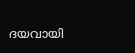ദയവായി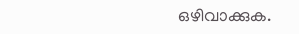ഒഴിവാക്കുക.